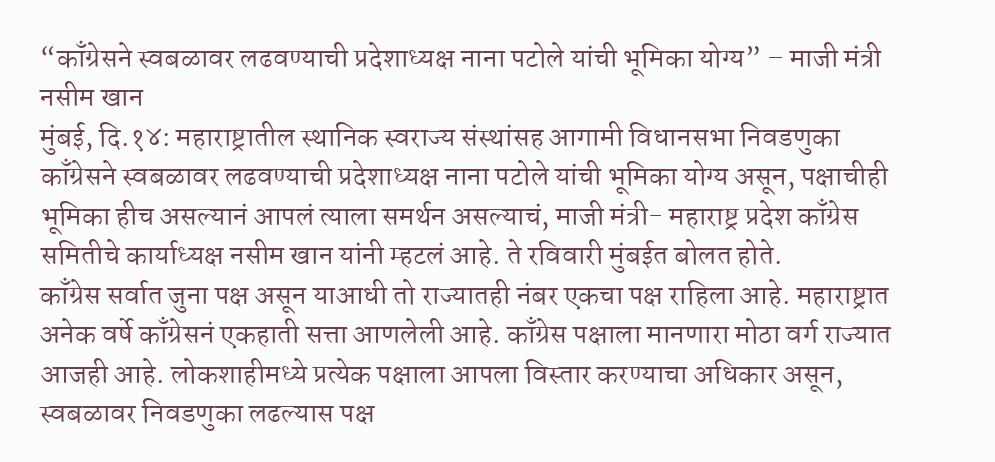“काँग्रेसने स्वबळावर लढवण्याची प्रदेशाध्यक्ष नाना पटोले यांची भूमिका योग्य” – माजी मंत्री नसीम खान
मुंबई, दि.१४: महाराष्ट्रातील स्थानिक स्वराज्य संस्थांसह आगामी विधानसभा निवडणुका काँग्रेसने स्वबळावर लढवण्याची प्रदेशाध्यक्ष नाना पटोले यांची भूमिका योग्य असून, पक्षाचीही भूमिका हीच असल्यानं आपलं त्याला समर्थन असल्याचं, माजी मंत्री- महाराष्ट्र प्रदेश काँग्रेस समितीचे कार्याध्यक्ष नसीम खान यांनी म्हटलं आहे. ते रविवारी मुंबईत बोलत होते.
काँग्रेस सर्वात जुना पक्ष असून याआधी तो राज्यातही नंबर एकचा पक्ष राहिला आहे. महाराष्ट्रात अनेक वर्षे काँग्रेसनं एकहाती सत्ता आणलेली आहे. काँग्रेस पक्षाला मानणारा मोठा वर्ग राज्यात आजही आहे. लोकशाहीमध्ये प्रत्येक पक्षाला आपला विस्तार करण्याचा अधिकार असून, स्वबळावर निवडणुका लढल्यास पक्ष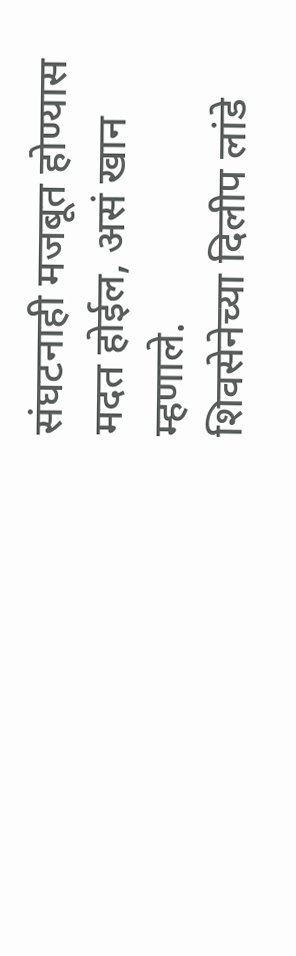संघटनाही मजबूत होण्यास मदत होईल, असं खान म्हणाले.
शिवसेनेच्या दिलीप लांडे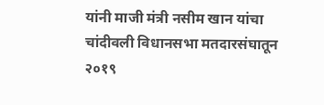यांनी माजी मंत्री नसीम खान यांचा चांदीवली विधानसभा मतदारसंघातून २०१९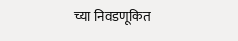च्या निवडणूकित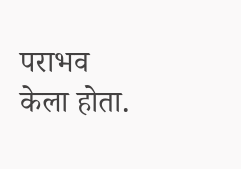पराभव केला होता.